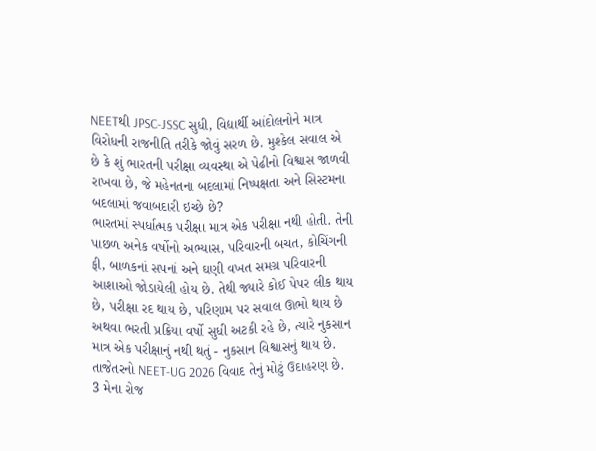NEETથી JPSC-JSSC સુધી, વિદ્યાર્થી આંદોલનોને માત્ર વિરોધની રાજનીતિ તરીકે જોવું સરળ છે. મુશ્કેલ સવાલ એ છે કે શું ભારતની પરીક્ષા વ્યવસ્થા એ પેઢીનો વિશ્વાસ જાળવી રાખવા છે, જે મહેનતના બદલામાં નિષ્પક્ષતા અને સિસ્ટમના બદલામાં જવાબદારી ઇચ્છે છે?
ભારતમાં સ્પર્ધાત્મક પરીક્ષા માત્ર એક પરીક્ષા નથી હોતી. તેની પાછળ અનેક વર્ષોનો અભ્યાસ, પરિવારની બચત, કોચિંગની ફી, બાળકનાં સપનાં અને ઘણી વખત સમગ્ર પરિવારની આશાઓ જોડાયેલી હોય છે. તેથી જ્યારે કોઈ પેપર લીક થાય છે, પરીક્ષા રદ થાય છે, પરિણામ પર સવાલ ઊભો થાય છે અથવા ભરતી પ્રક્રિયા વર્ષો સુધી અટકી રહે છે, ત્યારે નુકસાન માત્ર એક પરીક્ષાનું નથી થતું - નુકસાન વિશ્વાસનું થાય છે.
તાજેતરનો NEET-UG 2026 વિવાદ તેનું મોટું ઉદાહરણ છે. 3 મેના રોજ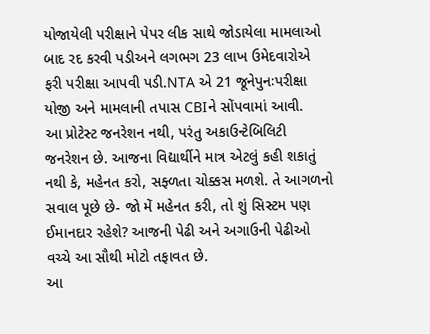યોજાયેલી પરીક્ષાને પેપર લીક સાથે જોડાયેલા મામલાઓ બાદ રદ કરવી પડીઅને લગભગ 23 લાખ ઉમેદવારોએ ફરી પરીક્ષા આપવી પડી.NTA એ 21 જૂનેપુનઃપરીક્ષા યોજી અને મામલાની તપાસ CBIને સોંપવામાં આવી.
આ પ્રોટેસ્ટ જનરેશન નથી, પરંતુ અકાઉન્ટેબિલિટી જનરેશન છે. આજના વિદ્યાર્થીને માત્ર એટલું કહી શકાતું નથી કે, મહેનત કરો, સફ્ળતા ચોક્કસ મળશે. તે આગળનો સવાલ પૂછે છે- જો મેં મહેનત કરી, તો શું સિસ્ટમ પણ ઈમાનદાર રહેશે? આજની પેઢી અને અગાઉની પેઢીઓ વચ્ચે આ સૌથી મોટો તફાવત છે.
આ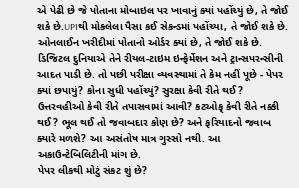એ પેઢી છે જે પોતાના મોબાઇલ પર ખાવાનું ક્યાં પહોંચ્યું છે, તે જોઈ શકે છે.UPIથી મોકલેલા પૈસા કઈ સેકન્ડમાં પહોંચ્યા, તે જોઈ શકે છે. ઓનલાઈન ખરીદીમાં પોતાનો ઓર્ડર ક્યાં છે, તે જોઈ શકે છે. ડિજિટલ દુનિયાએ તેને રીયલ-ટાઇમ ઇન્ફેર્મેશન અને ટ્રાન્સપરન્સીની આદત પાડી છે. તો પછી પરીક્ષા વ્યવસ્થામાં તે કેમ નહીં પૂછે - પેપર ક્યાં છપાયું? કોના સુધી પહોંચ્યું? સુરક્ષા કેવી રીતે થઈ? ઉત્તરવહીઓ કેવી રીતે તપાસવામાં આવી? કટઓફ્ કેવી રીતે નક્કી થઈ? ભૂલ થઈ તો જવાબદાર કોણ છે? અને ફરિયાદનો જવાબ ક્યારે મળશે? આ અસંતોષ માત્ર ગુસ્સો નથી. આ અકાઉન્ટેબિલિટીની માંગ છે.
પેપર લીકથી મોટું સંકટ શું છે?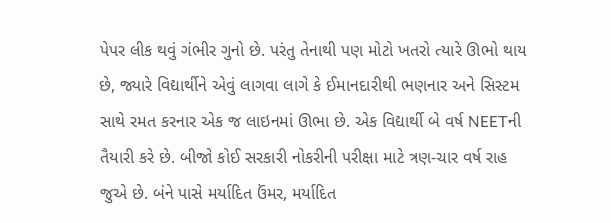પેપર લીક થવું ગંભીર ગુનો છે. પરંતુ તેનાથી પણ મોટો ખતરો ત્યારે ઊભો થાય છે, જ્યારે વિદ્યાર્થીને એવું લાગવા લાગે કે ઈમાનદારીથી ભણનાર અને સિસ્ટમ સાથે રમત કરનાર એક જ લાઇનમાં ઊભા છે. એક વિદ્યાર્થી બે વર્ષ NEETની તૈયારી કરે છે. બીજો કોઈ સરકારી નોકરીની પરીક્ષા માટે ત્રણ-ચાર વર્ષ રાહ જુએ છે. બંને પાસે મર્યાદિત ઉંમર, મર્યાદિત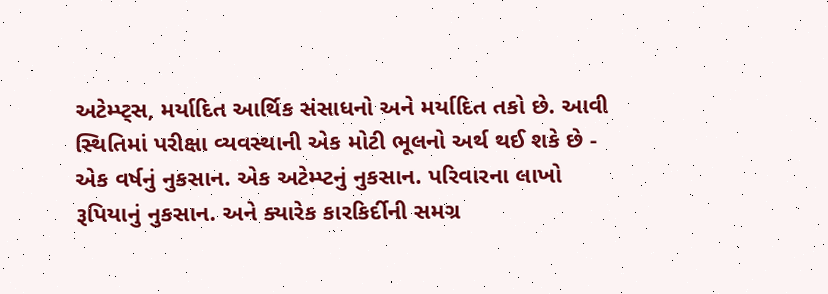અટેમ્પ્ટ્સ, મર્યાદિત આર્થિક સંસાધનો અને મર્યાદિત તકો છે. આવી સ્થિતિમાં પરીક્ષા વ્યવસ્થાની એક મોટી ભૂલનો અર્થ થઈ શકે છે - એક વર્ષનું નુકસાન. એક અટેમ્પ્ટનું નુકસાન. પરિવારના લાખો રૂપિયાનું નુકસાન. અને ક્યારેક કારકિર્દીની સમગ્ર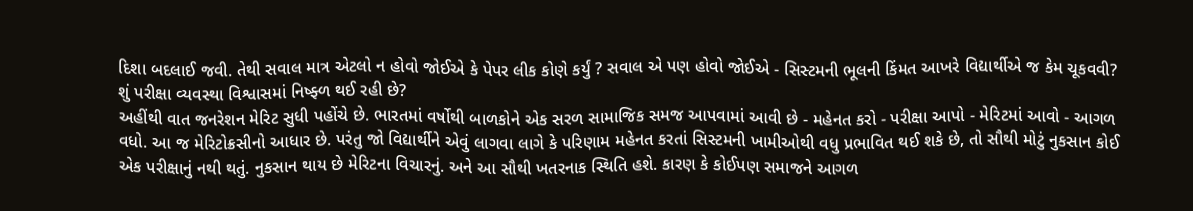દિશા બદલાઈ જવી. તેથી સવાલ માત્ર એટલો ન હોવો જોઈએ કે પેપર લીક કોણે કર્યું ? સવાલ એ પણ હોવો જોઈએ - સિસ્ટમની ભૂલની કિંમત આખરે વિદ્યાર્થીએ જ કેમ ચૂકવવી?
શું પરીક્ષા વ્યવસ્થા વિશ્વાસમાં નિષ્ફ્ળ થઈ રહી છે?
અહીંથી વાત જનરેશન મેરિટ સુધી પહોંચે છે. ભારતમાં વર્ષોથી બાળકોને એક સરળ સામાજિક સમજ આપવામાં આવી છે - મહેનત કરો - પરીક્ષા આપો - મેરિટમાં આવો - આગળ વધો. આ જ મેરિટોક્રસીનો આધાર છે. પરંતુ જો વિદ્યાર્થીને એવું લાગવા લાગે કે પરિણામ મહેનત કરતાં સિસ્ટમની ખામીઓથી વધુ પ્રભાવિત થઈ શકે છે, તો સૌથી મોટું નુકસાન કોઈ એક પરીક્ષાનું નથી થતું. નુકસાન થાય છે મેરિટના વિચારનું. અને આ સૌથી ખતરનાક સ્થિતિ હશે. કારણ કે કોઈપણ સમાજને આગળ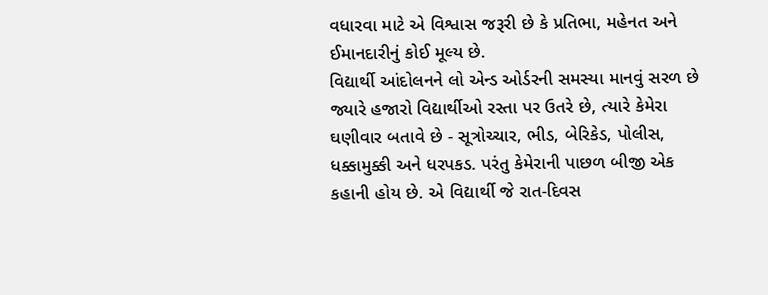વધારવા માટે એ વિશ્વાસ જરૂરી છે કે પ્રતિભા, મહેનત અને ઈમાનદારીનું કોઈ મૂલ્ય છે.
વિદ્યાર્થી આંદોલનને લો એન્ડ ઓર્ડરની સમસ્યા માનવું સરળ છે
જ્યારે હજારો વિદ્યાર્થીઓ રસ્તા પર ઉતરે છે, ત્યારે કેમેરા ઘણીવાર બતાવે છે - સૂત્રોચ્ચાર, ભીડ, બેરિકેડ, પોલીસ, ધક્કામુક્કી અને ધરપકડ. પરંતુ કેમેરાની પાછળ બીજી એક કહાની હોય છે. એ વિદ્યાર્થી જે રાત-દિવસ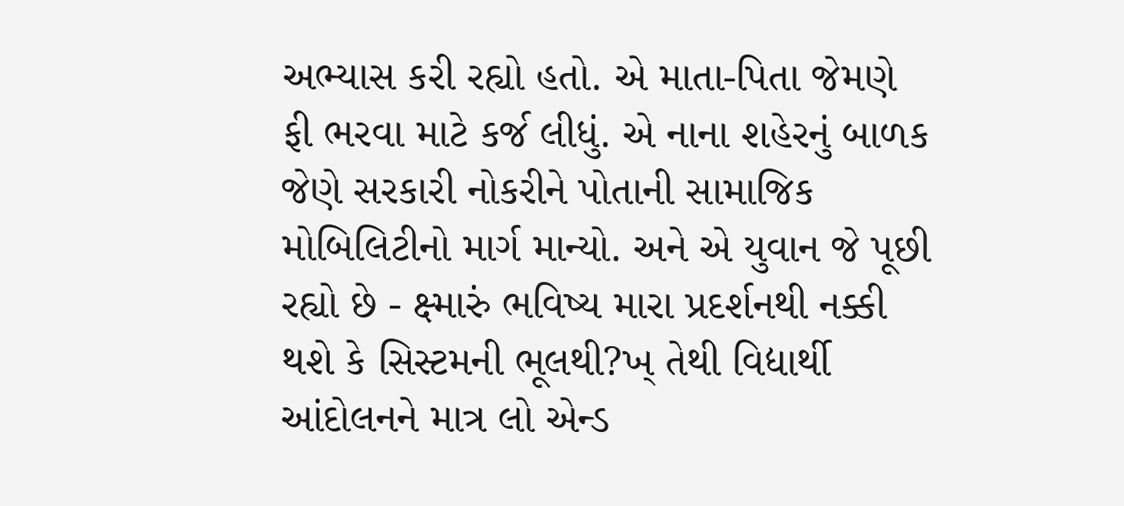અભ્યાસ કરી રહ્યો હતો. એ માતા-પિતા જેમણે ફી ભરવા માટે કર્જ લીધું. એ નાના શહેરનું બાળક જેણે સરકારી નોકરીને પોતાની સામાજિક મોબિલિટીનો માર્ગ માન્યો. અને એ યુવાન જે પૂછી રહ્યો છે - ક્ષ્મારું ભવિષ્ય મારા પ્રદર્શનથી નક્કી થશે કે સિસ્ટમની ભૂલથી?ખ્ તેથી વિદ્યાર્થી આંદોલનને માત્ર લો એન્ડ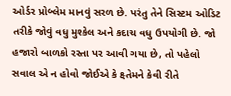ઓર્ડર પ્રોબ્લેમ માનવું સરળ છે. પરંતુ તેને સિસ્ટમ ઓડિટ તરીકે જોવું વધુ મુશ્કેલ અને કદાચ વધુ ઉપયોગી છે. જો હજારો બાળકો રસ્તા પર આવી ગયા છે, તો પહેલો સવાલ એ ન હોવો જોઈએ કે ક્ષ્તેમને કેવી રીતે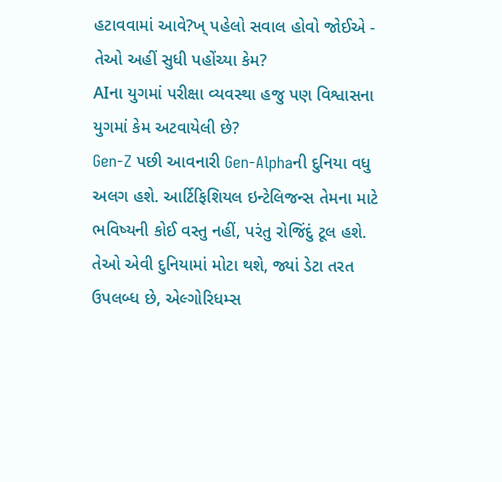હટાવવામાં આવે?ખ્ પહેલો સવાલ હોવો જોઈએ - તેઓ અહીં સુધી પહોંચ્યા કેમ?
AIના યુગમાં પરીક્ષા વ્યવસ્થા હજુ પણ વિશ્વાસના યુગમાં કેમ અટવાયેલી છે?
Gen-Z પછી આવનારી Gen-Alphaની દુનિયા વધુ અલગ હશે. આર્ટિફિશિયલ ઇન્ટેલિજન્સ તેમના માટે ભવિષ્યની કોઈ વસ્તુ નહીં, પરંતુ રોજિંદું ટૂલ હશે. તેઓ એવી દુનિયામાં મોટા થશે, જ્યાં ડેટા તરત ઉપલબ્ધ છે, એલ્ગોરિધમ્સ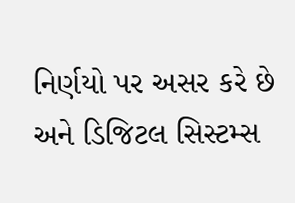નિર્ણયો પર અસર કરે છે અને ડિજિટલ સિસ્ટમ્સ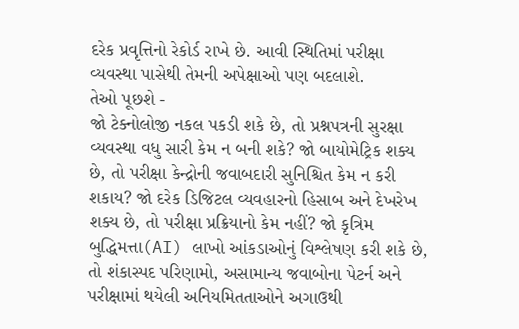દરેક પ્રવૃત્તિનો રેકોર્ડ રાખે છે. આવી સ્થિતિમાં પરીક્ષા વ્યવસ્થા પાસેથી તેમની અપેક્ષાઓ પણ બદલાશે.
તેઓ પૂછશે -
જો ટેક્નોલોજી નકલ પકડી શકે છે, તો પ્રશ્નપત્રની સુરક્ષા વ્યવસ્થા વધુ સારી કેમ ન બની શકે? જો બાયોમેટ્રિક શક્ય છે, તો પરીક્ષા કેન્દ્રોની જવાબદારી સુનિશ્ચિત કેમ ન કરી શકાય? જો દરેક ડિજિટલ વ્યવહારનો હિસાબ અને દેખરેખ શક્ય છે, તો પરીક્ષા પ્રક્રિયાનો કેમ નહીં? જો કૃત્રિમ બુદ્ધિમત્તા(AI) લાખો આંકડાઓનું વિશ્લેષણ કરી શકે છે, તો શંકાસ્પદ પરિણામો, અસામાન્ય જવાબોના પેટર્ન અને પરીક્ષામાં થયેલી અનિયમિતતાઓને અગાઉથી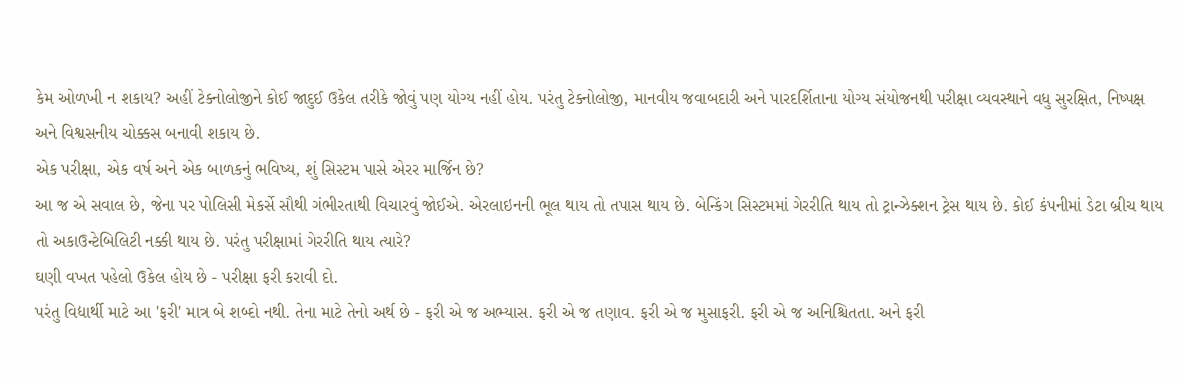કેમ ઓળખી ન શકાય? અહીં ટેક્નોલોજીને કોઈ જાદુઈ ઉકેલ તરીકે જોવું પણ યોગ્ય નહીં હોય. પરંતુ ટેક્નોલોજી, માનવીય જવાબદારી અને પારદર્શિતાના યોગ્ય સંયોજનથી પરીક્ષા વ્યવસ્થાને વધુ સુરક્ષિત, નિષ્પક્ષ અને વિશ્વસનીય ચોક્કસ બનાવી શકાય છે.
એક પરીક્ષા, એક વર્ષ અને એક બાળકનું ભવિષ્ય, શું સિસ્ટમ પાસે એરર માર્જિન છે?
આ જ એ સવાલ છે, જેના પર પોલિસી મેકર્સે સૌથી ગંભીરતાથી વિચારવું જોઈએ. એરલાઇનની ભૂલ થાય તો તપાસ થાય છે. બેન્કિંગ સિસ્ટમમાં ગેરરીતિ થાય તો ટ્રાન્ઝેક્શન ટ્રેસ થાય છે. કોઈ કંપનીમાં ડેટા બ્રીચ થાય તો અકાઉન્ટેબિલિટી નક્કી થાય છે. પરંતુ પરીક્ષામાં ગેરરીતિ થાય ત્યારે?
ઘણી વખત પહેલો ઉકેલ હોય છે - પરીક્ષા ફરી કરાવી દો.
પરંતુ વિદ્યાર્થી માટે આ 'ફરી' માત્ર બે શબ્દો નથી. તેના માટે તેનો અર્થ છે - ફરી એ જ અભ્યાસ. ફરી એ જ તણાવ. ફરી એ જ મુસાફરી. ફરી એ જ અનિશ્ચિતતા. અને ફરી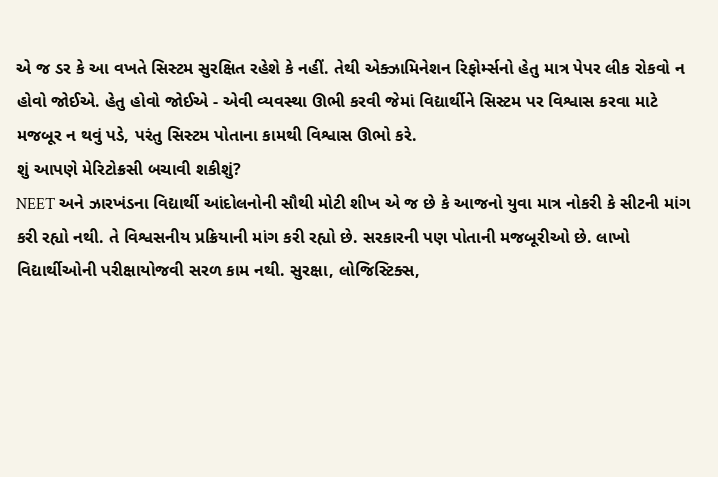એ જ ડર કે આ વખતે સિસ્ટમ સુરક્ષિત રહેશે કે નહીં. તેથી એક્ઝામિનેશન રિફોર્મ્સનો હેતુ માત્ર પેપર લીક રોકવો ન હોવો જોઈએ. હેતુ હોવો જોઈએ - એવી વ્યવસ્થા ઊભી કરવી જેમાં વિદ્યાર્થીને સિસ્ટમ પર વિશ્વાસ કરવા માટે મજબૂર ન થવું પડે, પરંતુ સિસ્ટમ પોતાના કામથી વિશ્વાસ ઊભો કરે.
શું આપણે મેરિટોક્રસી બચાવી શકીશું?
NEET અને ઝારખંડના વિદ્યાર્થી આંદોલનોની સૌથી મોટી શીખ એ જ છે કે આજનો યુવા માત્ર નોકરી કે સીટની માંગ કરી રહ્યો નથી. તે વિશ્વસનીય પ્રક્રિયાની માંગ કરી રહ્યો છે. સરકારની પણ પોતાની મજબૂરીઓ છે. લાખો વિદ્યાર્થીઓની પરીક્ષાયોજવી સરળ કામ નથી. સુરક્ષા, લોજિસ્ટિક્સ,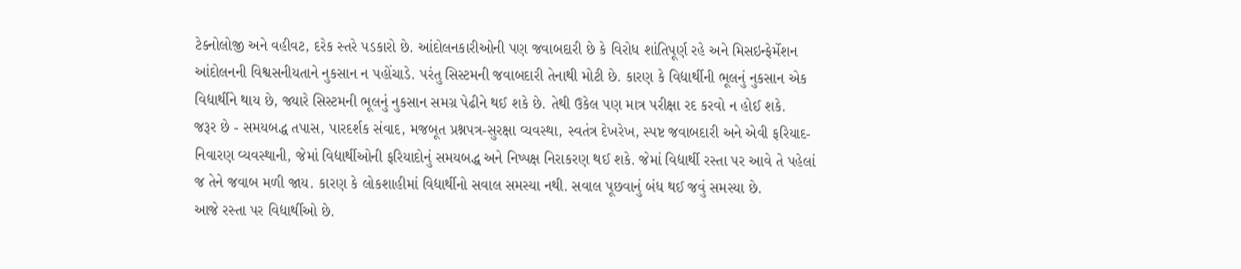ટેક્નોલોજી અને વહીવટ, દરેક સ્તરે પડકારો છે. આંદોલનકારીઓની પણ જવાબદારી છે કે વિરોધ શાંતિપૂર્ણ રહે અને મિસઇન્ફેર્મેશન આંદોલનની વિશ્વસનીયતાને નુકસાન ન પહોંચાડે. પરંતુ સિસ્ટમની જવાબદારી તેનાથી મોટી છે. કારણ કે વિદ્યાર્થીની ભૂલનું નુકસાન એક વિદ્યાર્થીને થાય છે, જ્યારે સિસ્ટમની ભૂલનું નુકસાન સમગ્ર પેઢીને થઈ શકે છે. તેથી ઉકેલ પણ માત્ર પરીક્ષા રદ કરવો ન હોઈ શકે.
જરૂર છે - સમયબદ્ધ તપાસ, પારદર્શક સંવાદ, મજબૂત પ્રશ્નપત્ર-સુરક્ષા વ્યવસ્થા, સ્વતંત્ર દેખરેખ, સ્પષ્ટ જવાબદારી અને એવી ફરિયાદ-નિવારણ વ્યવસ્થાની, જેમાં વિદ્યાર્થીઓની ફરિયાદોનું સમયબદ્ધ અને નિષ્પક્ષ નિરાકરણ થઈ શકે. જેમાં વિદ્યાર્થી રસ્તા પર આવે તે પહેલાં જ તેને જવાબ મળી જાય. કારણ કે લોકશાહીમાં વિદ્યાર્થીનો સવાલ સમસ્યા નથી. સવાલ પૂછવાનું બંધ થઈ જવું સમસ્યા છે.
આજે રસ્તા પર વિદ્યાર્થીઓ છે.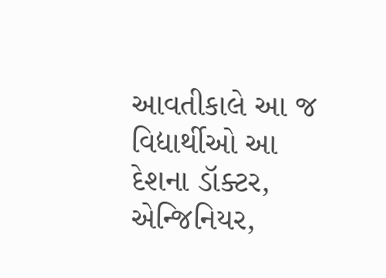આવતીકાલે આ જ વિદ્યાર્થીઓ આ દેશના ડૉક્ટર, એન્જિનિયર,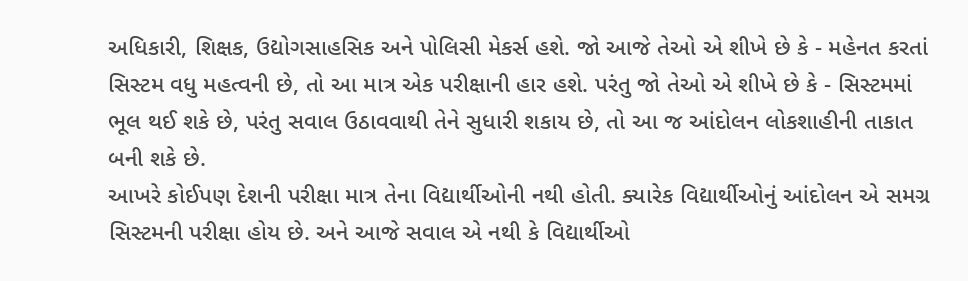અધિકારી, શિક્ષક, ઉદ્યોગસાહસિક અને પોલિસી મેકર્સ હશે. જો આજે તેઓ એ શીખે છે કે - મહેનત કરતાં સિસ્ટમ વધુ મહત્વની છે, તો આ માત્ર એક પરીક્ષાની હાર હશે. પરંતુ જો તેઓ એ શીખે છે કે - સિસ્ટમમાં ભૂલ થઈ શકે છે, પરંતુ સવાલ ઉઠાવવાથી તેને સુધારી શકાય છે, તો આ જ આંદોલન લોકશાહીની તાકાત બની શકે છે.
આખરે કોઈપણ દેશની પરીક્ષા માત્ર તેના વિદ્યાર્થીઓની નથી હોતી. ક્યારેક વિદ્યાર્થીઓનું આંદોલન એ સમગ્ર સિસ્ટમની પરીક્ષા હોય છે. અને આજે સવાલ એ નથી કે વિદ્યાર્થીઓ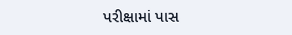પરીક્ષામાં પાસ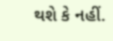થશે કે નહીં.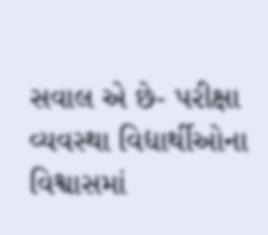સવાલ એ છે- પરીક્ષા વ્યવસ્થા વિદ્યાર્થીઓના વિશ્વાસમાં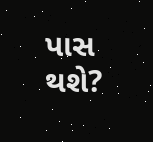પાસ થશે?